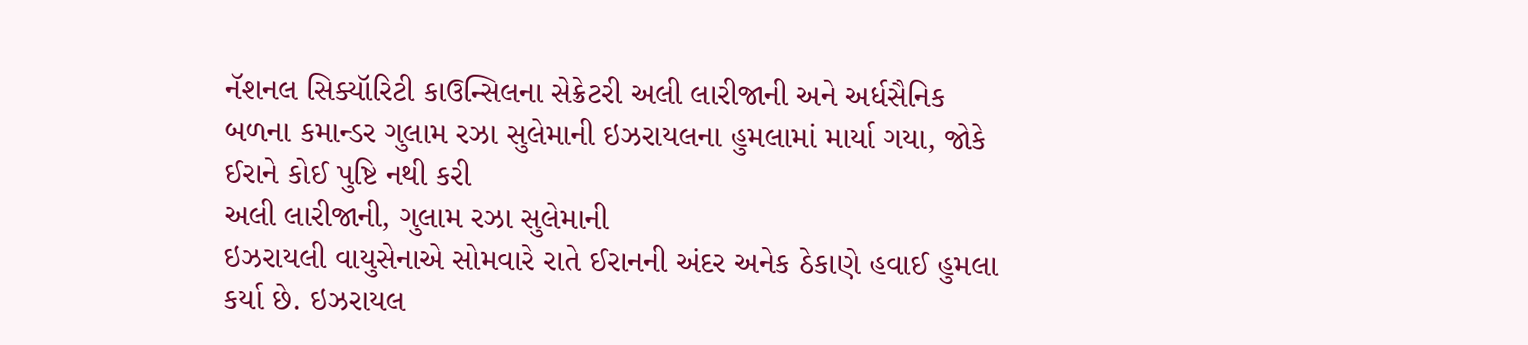નૅશનલ સિક્યૉરિટી કાઉન્સિલના સેક્રેટરી અલી લારીજાની અને અર્ધસૈનિક બળના કમાન્ડર ગુલામ રઝા સુલેમાની ઇઝરાયલના હુમલામાં માર્યા ગયા, જોકે ઈરાને કોઈ પુષ્ટિ નથી કરી
અલી લારીજાની, ગુલામ રઝા સુલેમાની
ઇઝરાયલી વાયુસેનાએ સોમવારે રાતે ઈરાનની અંદર અનેક ઠેકાણે હવાઈ હુમલા કર્યા છે. ઇઝરાયલ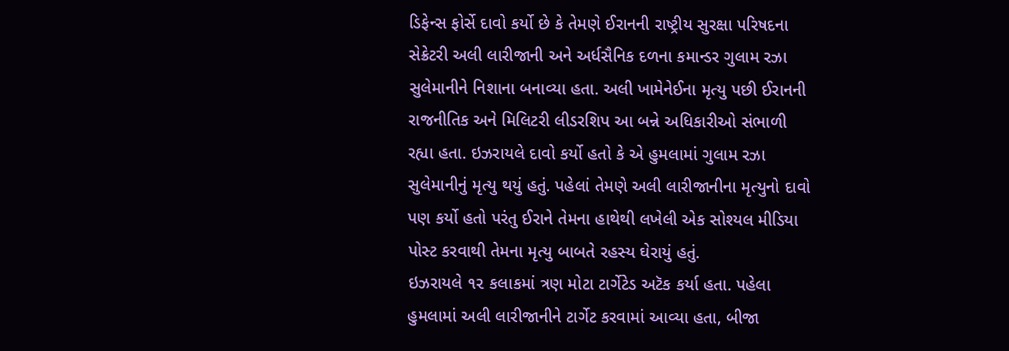ડિફેન્સ ફોર્સે દાવો કર્યો છે કે તેમણે ઈરાનની રાષ્ટ્રીય સુરક્ષા પરિષદના સેક્રેટરી અલી લારીજાની અને અર્ધસૈનિક દળના કમાન્ડર ગુલામ રઝા સુલેમાનીને નિશાના બનાવ્યા હતા. અલી ખામેનેઈના મૃત્યુ પછી ઈરાનની રાજનીતિક અને મિલિટરી લીડરશિપ આ બન્ને અધિકારીઓ સંભાળી રહ્યા હતા. ઇઝરાયલે દાવો કર્યો હતો કે એ હુમલામાં ગુલામ રઝા સુલેમાનીનું મૃત્યુ થયું હતું. પહેલાં તેમણે અલી લારીજાનીના મૃત્યુનો દાવો પણ કર્યો હતો પરંતુ ઈરાને તેમના હાથેથી લખેલી એક સોશ્યલ મીડિયા પોસ્ટ કરવાથી તેમના મૃત્યુ બાબતે રહસ્ય ઘેરાયું હતું.
ઇઝરાયલે ૧૨ કલાકમાં ત્રણ મોટા ટાર્ગેટેડ અટૅક કર્યા હતા. પહેલા હુમલામાં અલી લારીજાનીને ટાર્ગેટ કરવામાં આવ્યા હતા, બીજા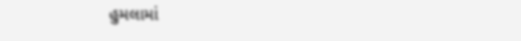હુમલામાં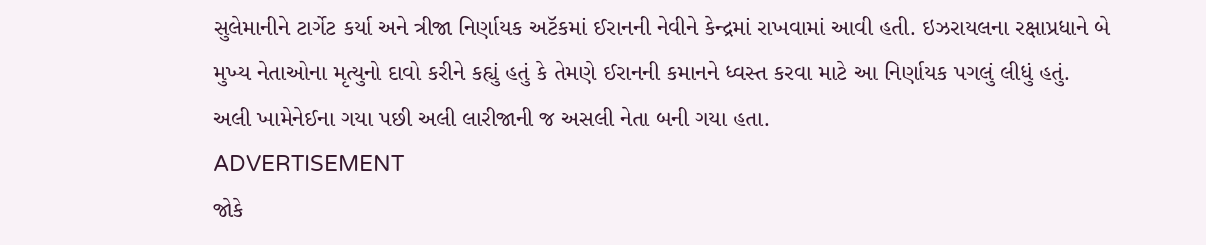સુલેમાનીને ટાર્ગેટ કર્યા અને ત્રીજા નિર્ણાયક અટૅકમાં ઈરાનની નેવીને કેન્દ્રમાં રાખવામાં આવી હતી. ઇઝરાયલના રક્ષાપ્રધાને બે મુખ્ય નેતાઓના મૃત્યુનો દાવો કરીને કહ્યું હતું કે તેમણે ઈરાનની કમાનને ધ્વસ્ત કરવા માટે આ નિર્ણાયક પગલું લીધું હતું. અલી ખામેનેઈના ગયા પછી અલી લારીજાની જ અસલી નેતા બની ગયા હતા.
ADVERTISEMENT
જોકે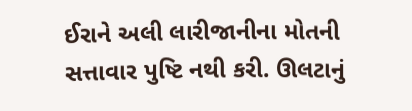ઈરાને અલી લારીજાનીના મોતની સત્તાવાર પુષ્ટિ નથી કરી. ઊલટાનું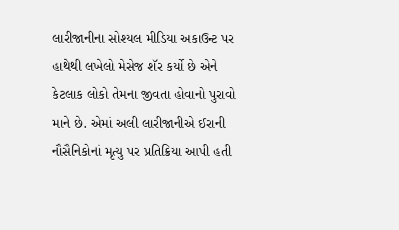લારીજાનીના સોશ્યલ મીડિયા અકાઉન્ટ પર હાથેથી લખેલો મેસેજ શૅર કર્યો છે એને કેટલાક લોકો તેમના જીવતા હોવાનો પુરાવો માને છે. એમાં અલી લારીજાનીએ ઈરાની નૌસૈનિકોનાં મૃત્યુ પર પ્રતિક્રિયા આપી હતી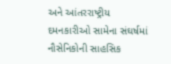અને આંતરરાષ્ટ્રીય દમનકારીઓ સામેના સંઘર્ષમાં નૌસેનિકોની સાહસિક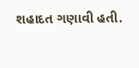શહાદત ગણાવી હતી.